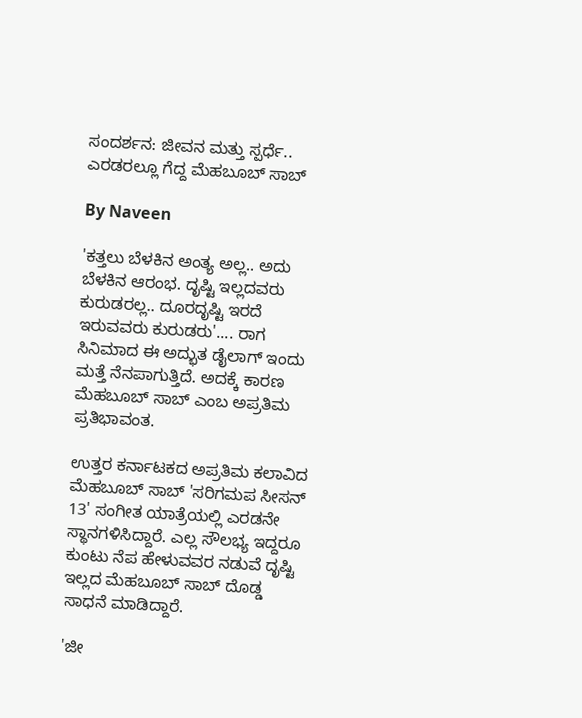ಸಂದರ್ಶನ: ಜೀವನ ಮತ್ತು ಸ್ಪರ್ಧೆ.. ಎರಡರಲ್ಲೂ ಗೆದ್ದ ಮೆಹಬೂಬ್ ಸಾಬ್

By Naveen

'ಕತ್ತಲು ಬೆಳಕಿನ ಅಂತ್ಯ ಅಲ್ಲ.. ಅದು ಬೆಳಕಿನ ಆರಂಭ. ದೃಷ್ಟಿ ಇಲ್ಲದವರು ಕುರುಡರಲ್ಲ.. ದೂರದೃಷ್ಟಿ ಇರದೆ ಇರುವವರು ಕುರುಡರು'.... ರಾಗ ಸಿನಿಮಾದ ಈ ಅದ್ಭುತ ಡೈಲಾಗ್ ಇಂದು ಮತ್ತೆ ನೆನಪಾಗುತ್ತಿದೆ. ಅದಕ್ಕೆ ಕಾರಣ ಮೆಹಬೂಬ್ ಸಾಬ್ ಎಂಬ ಅಪ್ರತಿಮ ಪ್ರತಿಭಾವಂತ.

ಉತ್ತರ ಕರ್ನಾಟಕದ ಅಪ್ರತಿಮ ಕಲಾವಿದ ಮೆಹಬೂಬ್ ಸಾಬ್ 'ಸರಿಗಮಪ ಸೀಸನ್ 13' ಸಂಗೀತ ಯಾತ್ರೆಯಲ್ಲಿ ಎರಡನೇ ಸ್ಥಾನಗಳಿಸಿದ್ದಾರೆ. ಎಲ್ಲ ಸೌಲಭ್ಯ ಇದ್ದರೂ ಕುಂಟು ನೆಪ ಹೇಳುವವರ ನಡುವೆ ದೃಷ್ಟಿ ಇಲ್ಲದ ಮೆಹಬೂಬ್ ಸಾಬ್ ದೊಡ್ಡ ಸಾಧನೆ ಮಾಡಿದ್ದಾರೆ.

'ಜೀ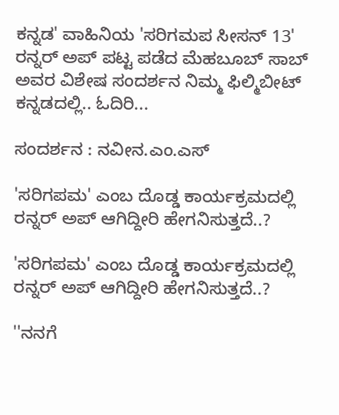ಕನ್ನಡ' ವಾಹಿನಿಯ 'ಸರಿಗಮಪ ಸೀಸನ್ 13' ರನ್ನರ್ ಅಪ್ ಪಟ್ಟ ಪಡೆದ ಮೆಹಬೂಬ್ ಸಾಬ್ ಅವರ ವಿಶೇಷ ಸಂದರ್ಶನ ನಿಮ್ಮ ಫಿಲ್ಮಿಬೀಟ್ ಕನ್ನಡದಲ್ಲಿ.. ಓದಿರಿ...

ಸಂದರ್ಶನ : ನವೀನ.ಎಂ.ಎಸ್

'ಸರಿಗಪಮ' ಎಂಬ ದೊಡ್ಡ ಕಾರ್ಯಕ್ರಮದಲ್ಲಿ ರನ್ನರ್ ಅಪ್ ಆಗಿದ್ದೀರಿ ಹೇಗನಿಸುತ್ತದೆ..?

'ಸರಿಗಪಮ' ಎಂಬ ದೊಡ್ಡ ಕಾರ್ಯಕ್ರಮದಲ್ಲಿ ರನ್ನರ್ ಅಪ್ ಆಗಿದ್ದೀರಿ ಹೇಗನಿಸುತ್ತದೆ..?

''ನನಗೆ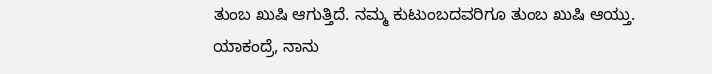ತುಂಬ ಖುಷಿ ಆಗುತ್ತಿದೆ. ನಮ್ಮ ಕುಟುಂಬದವರಿಗೂ ತುಂಬ ಖುಷಿ ಆಯ್ತು. ಯಾಕಂದ್ರೆ, ನಾನು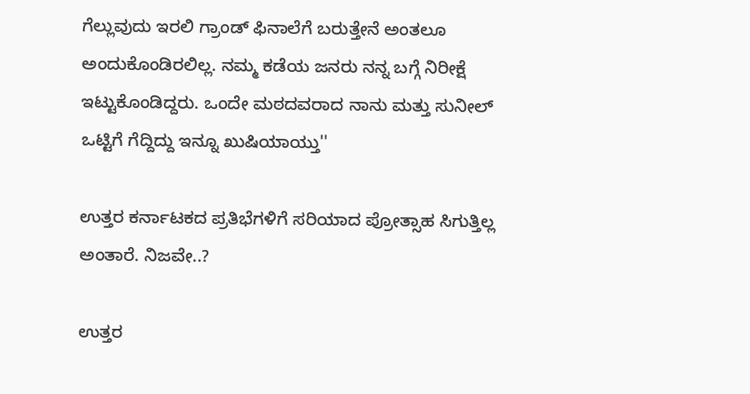ಗೆಲ್ಲುವುದು ಇರಲಿ ಗ್ರಾಂಡ್ ಫಿನಾಲೆಗೆ ಬರುತ್ತೇನೆ ಅಂತಲೂ ಅಂದುಕೊಂಡಿರಲಿಲ್ಲ. ನಮ್ಮ ಕಡೆಯ ಜನರು ನನ್ನ ಬಗ್ಗೆ ನಿರೀಕ್ಷೆ ಇಟ್ಟುಕೊಂಡಿದ್ದರು. ಒಂದೇ ಮಠದವರಾದ ನಾನು ಮತ್ತು ಸುನೀಲ್ ಒಟ್ಟಿಗೆ ಗೆದ್ದಿದ್ದು ಇನ್ನೂ ಖುಷಿಯಾಯ್ತು''

ಉತ್ತರ ಕರ್ನಾಟಕದ ಪ್ರತಿಭೆಗಳಿಗೆ ಸರಿಯಾದ ಪ್ರೋತ್ಸಾಹ ಸಿಗುತ್ತಿಲ್ಲ ಅಂತಾರೆ. ನಿಜವೇ..?

ಉತ್ತರ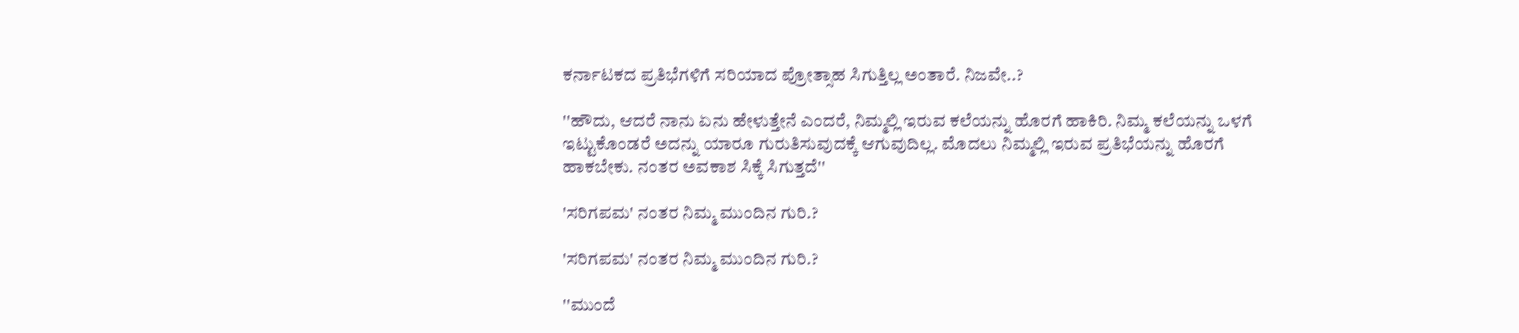ಕರ್ನಾಟಕದ ಪ್ರತಿಭೆಗಳಿಗೆ ಸರಿಯಾದ ಪ್ರೋತ್ಸಾಹ ಸಿಗುತ್ತಿಲ್ಲ ಅಂತಾರೆ. ನಿಜವೇ..?

''ಹೌದು, ಆದರೆ ನಾನು ಏನು ಹೇಳುತ್ತೇನೆ ಎಂದರೆ, ನಿಮ್ಮಲ್ಲಿ ಇರುವ ಕಲೆಯನ್ನು ಹೊರಗೆ ಹಾಕಿರಿ. ನಿಮ್ಮ ಕಲೆಯನ್ನು ಒಳಗೆ ಇಟ್ಟುಕೊಂಡರೆ ಅದನ್ನು ಯಾರೂ ಗುರುತಿಸುವುದಕ್ಕೆ ಆಗುವುದಿಲ್ಲ. ಮೊದಲು ನಿಮ್ಮಲ್ಲಿ ಇರುವ ಪ್ರತಿಭೆಯನ್ನು ಹೊರಗೆ ಹಾಕಬೇಕು. ನಂತರ ಅವಕಾಶ ಸಿಕ್ಕೆ ಸಿಗುತ್ತದೆ''

'ಸರಿಗಪಮ' ನಂತರ ನಿಮ್ಮ ಮುಂದಿನ ಗುರಿ.?

'ಸರಿಗಪಮ' ನಂತರ ನಿಮ್ಮ ಮುಂದಿನ ಗುರಿ.?

''ಮುಂದೆ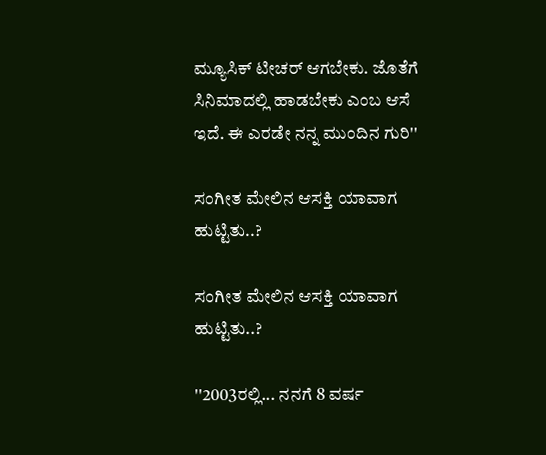ಮ್ಯೂಸಿಕ್ ಟೀಚರ್ ಆಗಬೇಕು. ಜೊತೆಗೆ ಸಿನಿಮಾದಲ್ಲಿ ಹಾಡಬೇಕು ಎಂಬ ಆಸೆ ಇದೆ. ಈ ಎರಡೇ ನನ್ನ ಮುಂದಿನ ಗುರಿ''

ಸಂಗೀತ ಮೇಲಿನ ಆಸಕ್ತಿ ಯಾವಾಗ ಹುಟ್ಟಿತು..?

ಸಂಗೀತ ಮೇಲಿನ ಆಸಕ್ತಿ ಯಾವಾಗ ಹುಟ್ಟಿತು..?

''2003ರಲ್ಲಿ... ನನಗೆ 8 ವರ್ಷ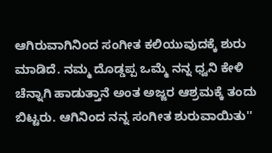ಆಗಿರುವಾಗಿನಿಂದ ಸಂಗೀತ ಕಲಿಯುವುದಕ್ಕೆ ಶುರು ಮಾಡಿದೆ. ನಮ್ಮ ದೊಡ್ಡಪ್ಪ ಒಮ್ಮೆ ನನ್ನ ಧ್ವನಿ ಕೇಳಿ ಚೆನ್ನಾಗಿ ಹಾಡುತ್ತಾನೆ ಅಂತ ಅಜ್ಜರ ಆಶ್ರಮಕ್ಕೆ ತಂದು ಬಿಟ್ಟರು. ಆಗಿನಿಂದ ನನ್ನ ಸಂಗೀತ ಶುರುವಾಯಿತು''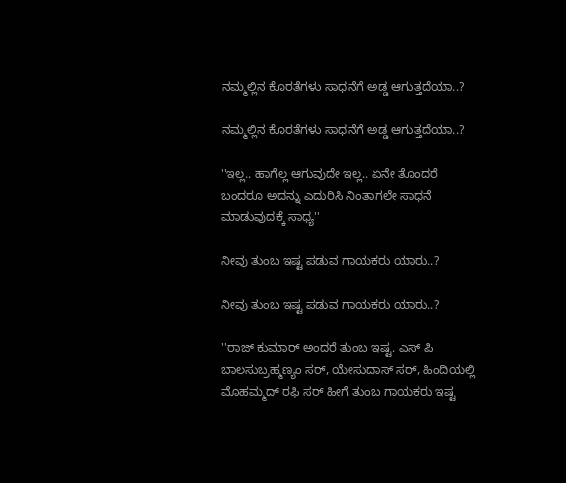ನಮ್ಮಲ್ಲಿನ ಕೊರತೆಗಳು ಸಾಧನೆಗೆ ಅಡ್ಡ ಆಗುತ್ತದೆಯಾ..?

ನಮ್ಮಲ್ಲಿನ ಕೊರತೆಗಳು ಸಾಧನೆಗೆ ಅಡ್ಡ ಆಗುತ್ತದೆಯಾ..?

''ಇಲ್ಲ.. ಹಾಗೆಲ್ಲ ಆಗುವುದೇ ಇಲ್ಲ.. ಏನೇ ತೊಂದರೆ ಬಂದರೂ ಅದನ್ನು ಎದುರಿಸಿ ನಿಂತಾಗಲೇ ಸಾಧನೆ ಮಾಡುವುದಕ್ಕೆ ಸಾಧ್ಯ''

ನೀವು ತುಂಬ ಇಷ್ಟ ಪಡುವ ಗಾಯಕರು ಯಾರು..?

ನೀವು ತುಂಬ ಇಷ್ಟ ಪಡುವ ಗಾಯಕರು ಯಾರು..?

''ರಾಜ್ ಕುಮಾರ್ ಅಂದರೆ ತುಂಬ ಇಷ್ಟ. ಎಸ್ ಪಿ ಬಾಲಸುಬ್ರಹ್ಮಣ್ಯಂ ಸರ್, ಯೇಸುದಾಸ್ ಸರ್, ಹಿಂದಿಯಲ್ಲಿ ಮೊಹಮ್ಮದ್ ರಫಿ ಸರ್ ಹೀಗೆ ತುಂಬ ಗಾಯಕರು ಇಷ್ಟ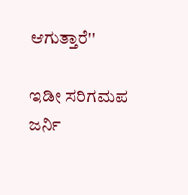ಆಗುತ್ತಾರೆ''

ಇಡೀ ಸರಿಗಮಪ ಜರ್ನಿ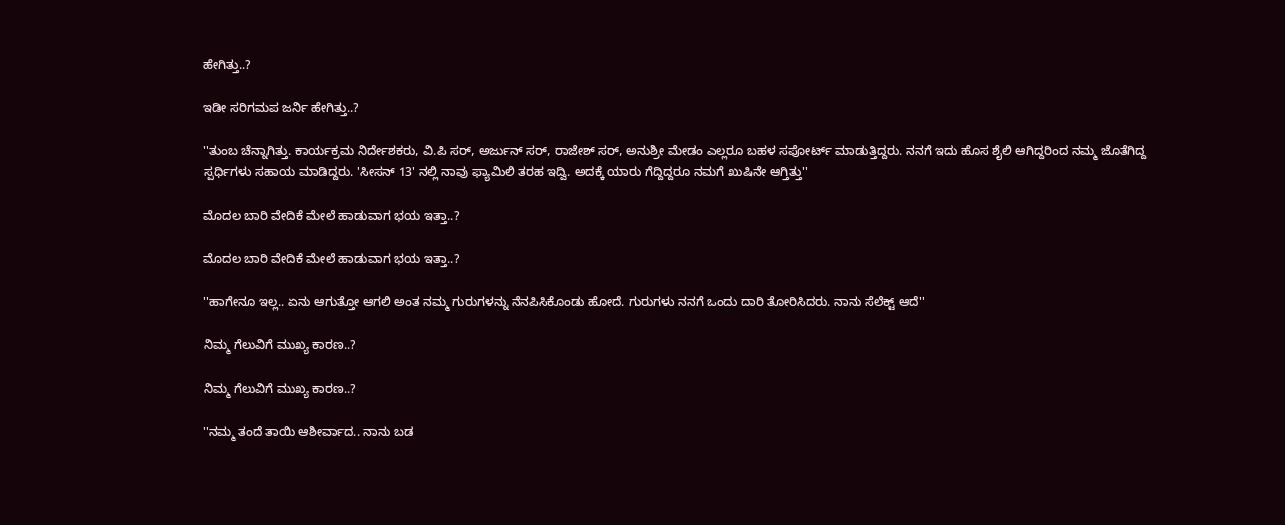ಹೇಗಿತ್ತು..?

ಇಡೀ ಸರಿಗಮಪ ಜರ್ನಿ ಹೇಗಿತ್ತು..?

''ತುಂಬ ಚೆನ್ನಾಗಿತ್ತು. ಕಾರ್ಯಕ್ರಮ ನಿರ್ದೇಶಕರು, ವಿ.ಪಿ ಸರ್, ಅರ್ಜುನ್ ಸರ್, ರಾಜೇಶ್ ಸರ್, ಅನುಶ್ರೀ ಮೇಡಂ ಎಲ್ಲರೂ ಬಹಳ ಸಪೋರ್ಟ್ ಮಾಡುತ್ತಿದ್ದರು. ನನಗೆ ಇದು ಹೊಸ ಶೈಲಿ ಆಗಿದ್ದರಿಂದ ನಮ್ಮ ಜೊತೆಗಿದ್ದ ಸ್ಪರ್ಧಿಗಳು ಸಹಾಯ ಮಾಡಿದ್ದರು. 'ಸೀಸನ್ 13' ನಲ್ಲಿ ನಾವು ಫ್ಯಾಮಿಲಿ ತರಹ ಇದ್ವಿ. ಅದಕ್ಕೆ ಯಾರು ಗೆದ್ದಿದ್ದರೂ ನಮಗೆ ಖುಷಿನೇ ಆಗ್ತಿತ್ತು''

ಮೊದಲ ಬಾರಿ ವೇದಿಕೆ ಮೇಲೆ ಹಾಡುವಾಗ ಭಯ ಇತ್ತಾ..?

ಮೊದಲ ಬಾರಿ ವೇದಿಕೆ ಮೇಲೆ ಹಾಡುವಾಗ ಭಯ ಇತ್ತಾ..?

''ಹಾಗೇನೂ ಇಲ್ಲ.. ಏನು ಆಗುತ್ತೋ ಆಗಲಿ ಅಂತ ನಮ್ಮ ಗುರುಗಳನ್ನು ನೆನಪಿಸಿಕೊಂಡು ಹೋದೆ. ಗುರುಗಳು ನನಗೆ ಒಂದು ದಾರಿ ತೋರಿಸಿದರು. ನಾನು ಸೆಲೆಕ್ಟ್ ಆದೆ''

ನಿಮ್ಮ ಗೆಲುವಿಗೆ ಮುಖ್ಯ ಕಾರಣ..?

ನಿಮ್ಮ ಗೆಲುವಿಗೆ ಮುಖ್ಯ ಕಾರಣ..?

''ನಮ್ಮ ತಂದೆ ತಾಯಿ ಆಶೀರ್ವಾದ.. ನಾನು ಬಡ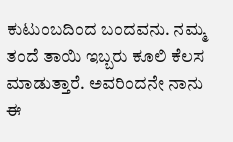ಕುಟುಂಬದಿಂದ ಬಂದವನು. ನಮ್ಮ ತಂದೆ ತಾಯಿ ಇಬ್ಬರು ಕೂಲಿ ಕೆಲಸ ಮಾಡುತ್ತಾರೆ. ಅವರಿಂದನೇ ನಾನು ಈ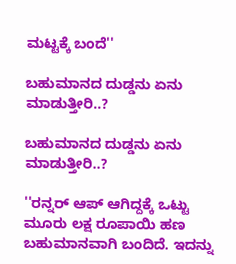ಮಟ್ಟಕ್ಕೆ ಬಂದೆ''

ಬಹುಮಾನದ ದುಡ್ಡನು ಏನು ಮಾಡುತ್ತೀರಿ..?

ಬಹುಮಾನದ ದುಡ್ಡನು ಏನು ಮಾಡುತ್ತೀರಿ..?

''ರನ್ನರ್ ಆಪ್ ಆಗಿದ್ದಕ್ಕೆ ಒಟ್ಟು ಮೂರು ಲಕ್ಷ ರೂಪಾಯಿ ಹಣ ಬಹುಮಾನವಾಗಿ ಬಂದಿದೆ. ಇದನ್ನು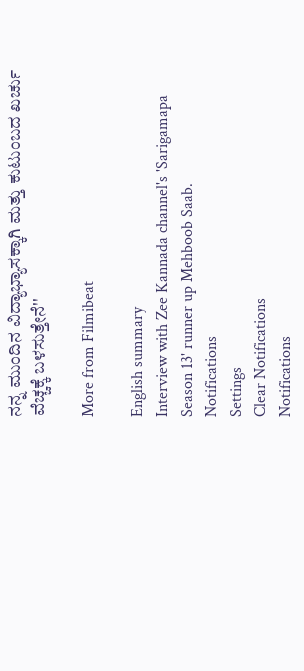ನನ್ನ ಮುಂದಿನ ವಿದ್ಯಾಭ್ಯಾಸಕ್ಕಾಗಿ ಮತ್ತು ಕುಟುಂಬದ ಖರ್ಚು ವೆಚ್ಚಕ್ಕೆ ಬಳಸುತ್ತೇನೆ''

More from Filmibeat

English summary
Interview with Zee Kannada channel's 'Sarigamapa Season 13' runner up Mehboob Saab.
Notifications
Settings
Clear Notifications
Notifications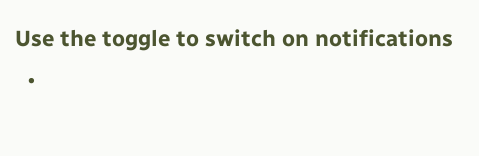Use the toggle to switch on notifications
  •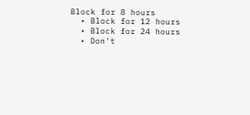Block for 8 hours
  • Block for 12 hours
  • Block for 24 hours
  • Don't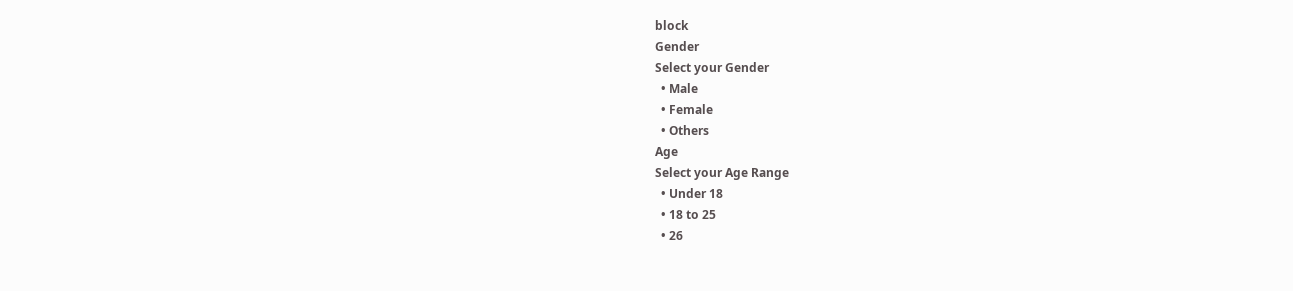block
Gender
Select your Gender
  • Male
  • Female
  • Others
Age
Select your Age Range
  • Under 18
  • 18 to 25
  • 26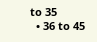to 35
  • 36 to 45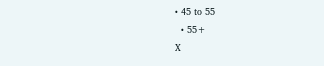• 45 to 55
  • 55+
X